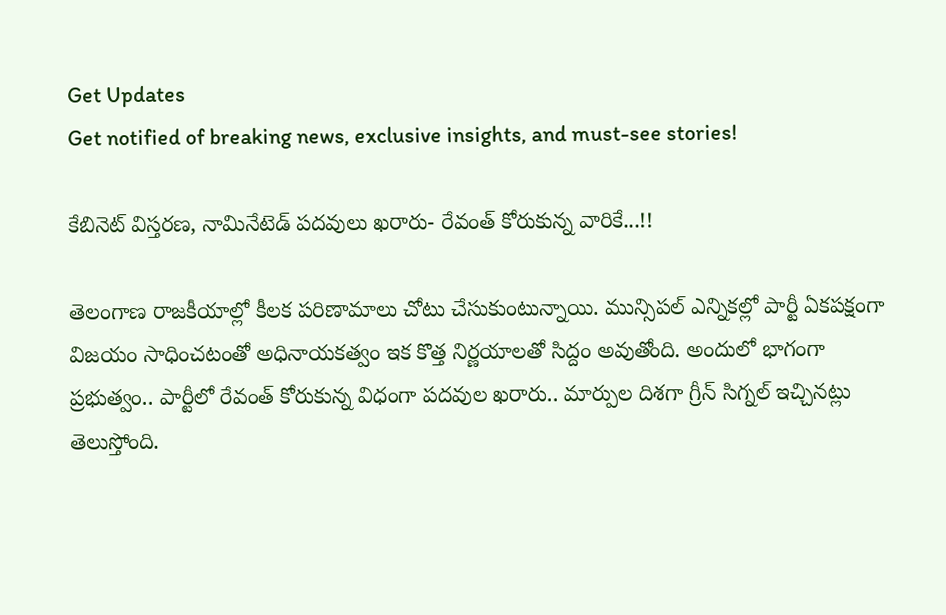Get Updates
Get notified of breaking news, exclusive insights, and must-see stories!

కేబినెట్ విస్తరణ, నామినేటెడ్ పదవులు ఖరారు- రేవంత్ కోరుకున్న వారికే...!!

తెలంగాణ రాజకీయాల్లో కీలక పరిణామాలు చోటు చేసుకుంటున్నాయి. మున్సిపల్ ఎన్నికల్లో పార్టీ ఏకపక్షంగా విజయం సాధించటంతో అధినాయకత్వం ఇక కొత్త నిర్ణయాలతో సిద్దం అవుతోంది. అందులో భాగంగా ప్రభుత్వం.. పార్టీలో రేవంత్ కోరుకున్న విధంగా పదవుల ఖరారు.. మార్పుల దిశగా గ్రీన్ సిగ్నల్ ఇచ్చినట్లు తెలుస్తోంది.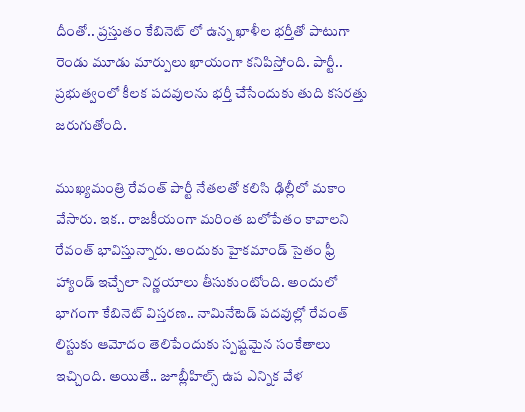దీంతో.. ప్రస్తుతం కేబినెట్ లో ఉన్న ఖాళీల భర్తీతో పాటుగా రెండు మూడు మార్పులు ఖాయంగా కనిపిస్తోంది. పార్టీ.. ప్రభుత్వంలో కీలక పదవులను భర్తీ చేసేందుకు తుది కసరత్తు జరుగుతోంది.

ముఖ్యమంత్రి రేవంత్ పార్టీ నేతలతో కలిసి ఢిల్లీలో మకాం వేసారు. ఇక.. రాజకీయంగా మరింత బలోపేతం కావాలని రేవంత్ భావిస్తున్నారు. అందుకు హైకమాండ్ సైతం ఫ్రీ హ్యాండ్ ఇచ్చేలా నిర్ణయాలు తీసుకుంటోంది. అందులో భాగంగా కేబినెట్ విస్తరణ.. నామినేటెడ్ పదవుల్లో రేవంత్ లిస్టుకు ఆమోదం తెలిపేందుకు స్పష్టమైన సంకేతాలు ఇచ్చింది. అయితే.. జూబ్లీహిల్స్ ఉప ఎన్నిక వేళ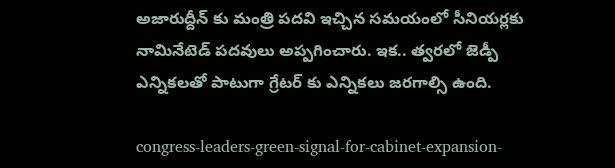అజారుద్దీన్ కు మంత్రి పదవి ఇచ్చిన సమయంలో సీనియర్లకు నామినేటెడ్ పదవులు అప్పగించారు. ఇక.. త్వరలో జెడ్పీ ఎన్నికలతో పాటుగా గ్రేటర్ కు ఎన్నికలు జరగాల్సి ఉంది.

congress-leaders-green-signal-for-cabinet-expansion-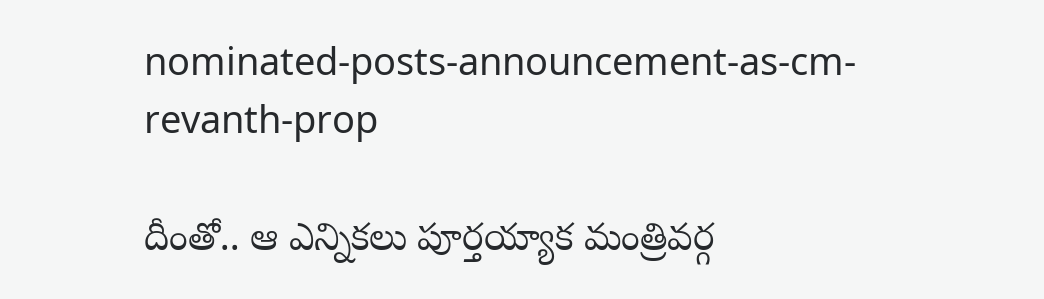nominated-posts-announcement-as-cm-revanth-prop

దీంతో.. ఆ ఎన్నికలు పూర్తయ్యాక మంత్రివర్గ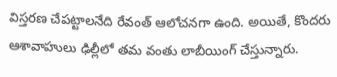విస్తరణ చేపట్టాలనేది రేవంత్ ఆలోచనగా ఉంది. అయితే, కొందరు ఆశావాహులు ఢిల్లీలో తమ వంతు లాబీయింగ్ చేస్తున్నారు.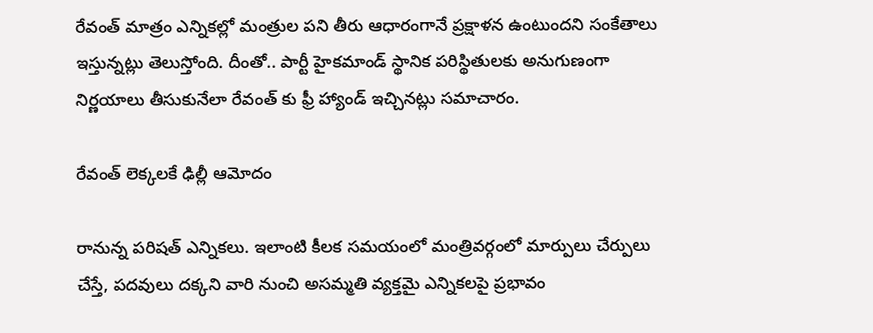రేవంత్ మాత్రం ఎన్నికల్లో మంత్రుల పని తీరు ఆధారంగానే ప్రక్షాళన ఉంటుందని సంకేతాలు ఇస్తున్నట్లు తెలుస్తోంది. దీంతో.. పార్టీ హైకమాండ్ స్థానిక పరిస్థితులకు అనుగుణంగా నిర్ణయాలు తీసుకునేలా రేవంత్ కు ఫ్రీ హ్యాండ్ ఇచ్చినట్లు సమాచారం.

రేవంత్ లెక్కలకే ఢిల్లీ ఆమోదం

రానున్న పరిషత్ ఎన్నికలు. ఇలాంటి కీలక సమయంలో మంత్రివర్గంలో మార్పులు చేర్పులు చేస్తే, పదవులు దక్కని వారి నుంచి అసమ్మతి వ్యక్తమై ఎన్నికలపై ప్రభావం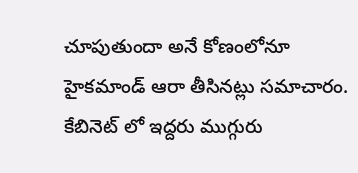చూపుతుందా అనే కోణంలోనూ హైకమాండ్ ఆరా తీసినట్లు సమాచారం. కేబినెట్ లో ఇద్దరు ముగ్గురు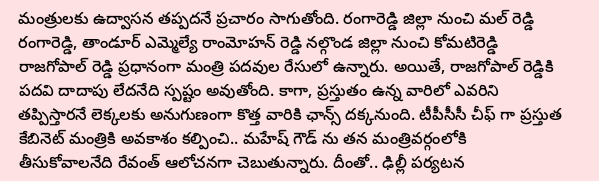మంత్రులకు ఉద్వాసన తప్పదనే ప్రచారం సాగుతోంది. రంగారెడ్డి జిల్లా నుంచి మల్ రెడ్డి రంగారెడ్డి, తాండూర్ ఎమ్మెల్యే రాంమోహన్ రెడ్డి నల్గొండ జిల్లా నుంచి కోమటిరెడ్డి రాజగోపాల్ రెడ్డి ప్రధానంగా మంత్రి పదవుల రేసులో ఉన్నారు. అయితే, రాజగోపాల్ రెడ్డికి పదవి దాదాపు లేదనేది స్పష్టం అవుతోంది. కాగా, ప్రస్తుతం ఉన్న వారిలో ఎవరిని తప్పిస్తారనే లెక్కలకు అనుగుణంగా కొత్త వారికి ఛాన్స్ దక్కనుంది. టీపీసీసీ చీఫ్ గా ప్రస్తుత కేబినెట్ మంత్రికి అవకాశం కల్పించి.. మహేష్ గౌడ్ ను తన మంత్రివర్గంలోకి తీసుకోవాలనేది రేవంత్ ఆలోచనగా చెబుతున్నారు. దీంతో.. ఢిల్లీ పర్యటన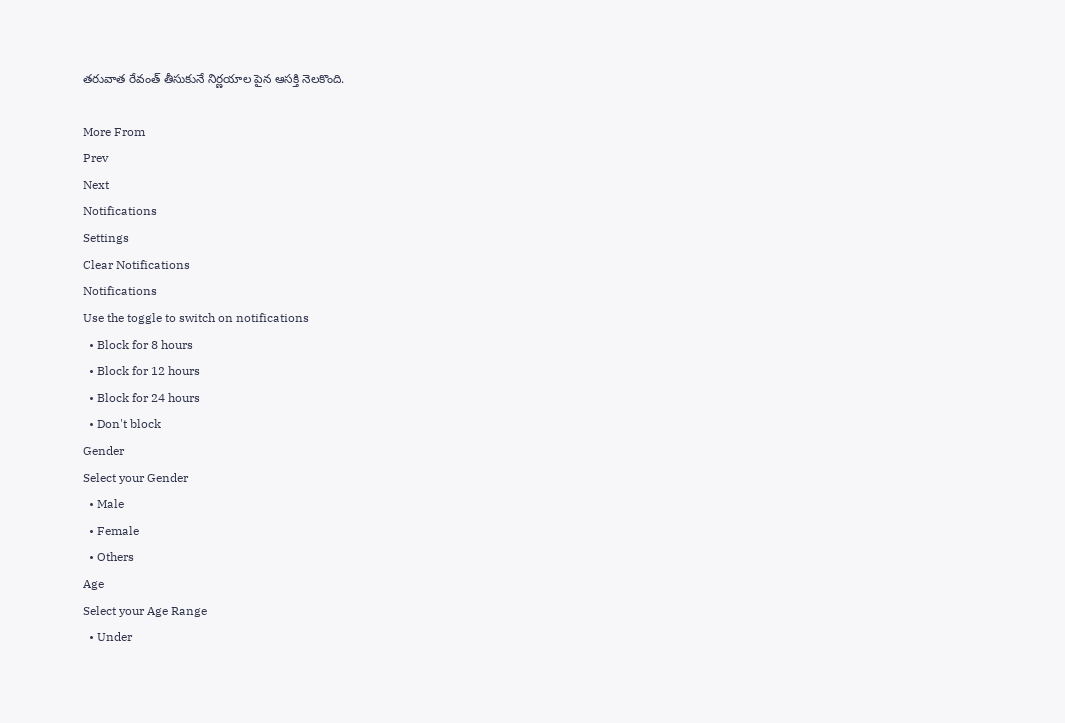తరువాత రేవంత్ తీసుకునే నిర్ణయాల పైన ఆసక్తి నెలకొంది.

More From
Prev
Next
Notifications
Settings
Clear Notifications
Notifications
Use the toggle to switch on notifications
  • Block for 8 hours
  • Block for 12 hours
  • Block for 24 hours
  • Don't block
Gender
Select your Gender
  • Male
  • Female
  • Others
Age
Select your Age Range
  • Under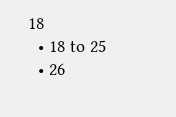18
  • 18 to 25
  • 26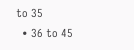to 35
  • 36 to 45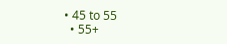• 45 to 55
  • 55+